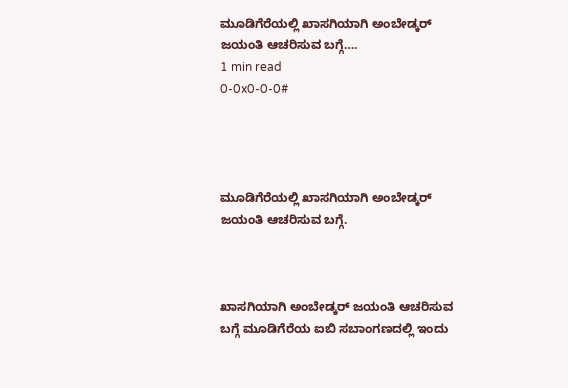ಮೂಡಿಗೆರೆಯಲ್ಲಿ ಖಾಸಗಿಯಾಗಿ ಅಂಬೇಡ್ಕರ್ ಜಯಂತಿ ಆಚರಿಸುವ ಬಗ್ಗೆ….
1 min read
0-0x0-0-0#




ಮೂಡಿಗೆರೆಯಲ್ಲಿ ಖಾಸಗಿಯಾಗಿ ಅಂಬೇಡ್ಕರ್ ಜಯಂತಿ ಆಚರಿಸುವ ಬಗ್ಗೆ.



ಖಾಸಗಿಯಾಗಿ ಅಂಬೇಡ್ಕರ್ ಜಯಂತಿ ಆಚರಿಸುವ ಬಗ್ಗೆ ಮೂಡಿಗೆರೆಯ ಐಬಿ ಸಬಾಂಗಣದಲ್ಲಿ ಇಂದು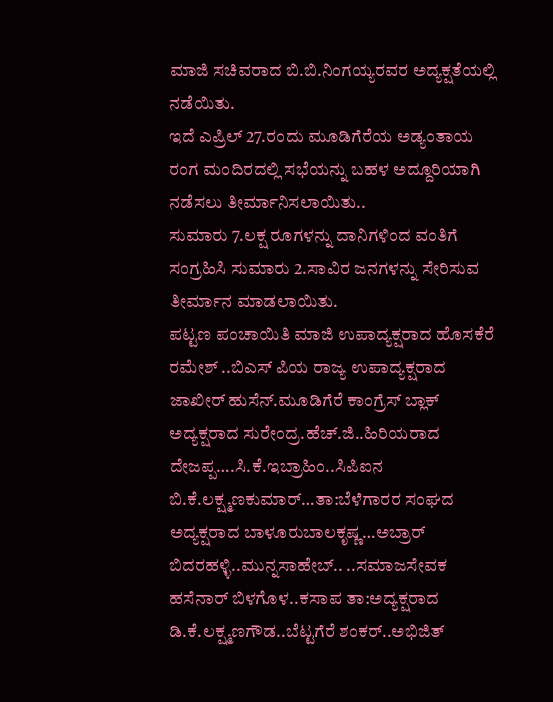ಮಾಜಿ ಸಚಿವರಾದ ಬಿ.ಬಿ.ನಿಂಗಯ್ಯರವರ ಅದ್ಯಕ್ಷತೆಯಲ್ಲಿ ನಡೆಯಿತು.
ಇದೆ ಎಪ್ರಿಲ್ 27.ರಂದು ಮೂಡಿಗೆರೆಯ ಅಡ್ಯಂತಾಯ ರಂಗ ಮಂದಿರದಲ್ಲಿ ಸಭೆಯನ್ನು ಬಹಳ ಅದ್ದೂರಿಯಾಗಿ ನಡೆಸಲು ತೀರ್ಮಾನಿಸಲಾಯಿತು..
ಸುಮಾರು 7.ಲಕ್ಷ ರೂಗಳನ್ನು ದಾನಿಗಳಿಂದ ವಂತಿಗೆ ಸಂಗ್ರಹಿಸಿ ಸುಮಾರು 2.ಸಾವಿರ ಜನಗಳನ್ನು ಸೇರಿಸುವ ತೀರ್ಮಾನ ಮಾಡಲಾಯಿತು.
ಪಟ್ಟಣ ಪಂಚಾಯಿತಿ ಮಾಜಿ ಉಪಾದ್ಯಕ್ಷರಾದ ಹೊಸಕೆರೆ ರಮೇಶ್ ..ಬಿಎಸ್ ಪಿಯ ರಾಜ್ಯ ಉಪಾದ್ಯಕ್ಷರಾದ ಜಾಖೀರ್ ಹುಸೆನ್.ಮೂಡಿಗೆರೆ ಕಾಂಗ್ರೆಸ್ ಬ್ಲಾಕ್ ಅದ್ಯಕ್ಷರಾದ ಸುರೇಂದ್ರ.ಹೆಚ್.ಜಿ..ಹಿರಿಯರಾದ ದೇಜಪ್ಪ….ಸಿ.ಕೆ.ಇಬ್ರಾಹಿಂ..ಸಿಪಿಐನ ಬಿ.ಕೆ.ಲಕ್ಷ್ಮಣಕುಮಾರ್…ತಾ:ಬೆಳೆಗಾರರ ಸಂಘದ ಅದ್ಯಕ್ಷರಾದ ಬಾಳೂರುಬಾಲಕೃಷ್ಣ…ಅಬ್ರಾರ್ ಬಿದರಹಳ್ಳಿ..ಮುನ್ನಸಾಹೇಬ್.. ..ಸಮಾಜಸೇವಕ ಹಸೆನಾರ್ ಬಿಳಗೊಳ..ಕಸಾಪ ತಾ:ಅದ್ಯಕ್ಷರಾದ ಡಿ.ಕೆ.ಲಕ್ಷ್ಮಣಗೌಡ..ಬೆಟ್ಟಗೆರೆ ಶಂಕರ್..ಅಭಿಜಿತ್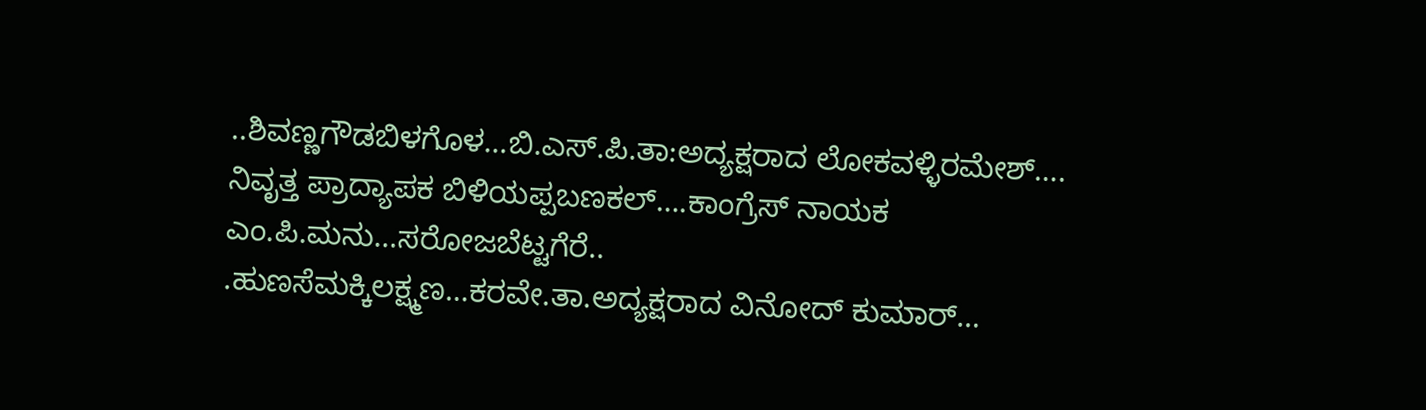..ಶಿವಣ್ಣಗೌಡಬಿಳಗೊಳ…ಬಿ.ಎಸ್.ಪಿ.ತಾ:ಅದ್ಯಕ್ಷರಾದ ಲೋಕವಳ್ಳಿರಮೇಶ್….
ನಿವೃತ್ತ ಪ್ರಾದ್ಯಾಪಕ ಬಿಳಿಯಪ್ಪಬಣಕಲ್….ಕಾಂಗ್ರೆಸ್ ನಾಯಕ ಎಂ.ಪಿ.ಮನು…ಸರೋಜಬೆಟ್ಟಗೆರೆ..
.ಹುಣಸೆಮಕ್ಕಿಲಕ್ಷ್ಮಣ…ಕರವೇ.ತಾ.ಅದ್ಯಕ್ಷರಾದ ವಿನೋದ್ ಕುಮಾರ್…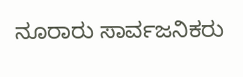ನೂರಾರು ಸಾರ್ವಜನಿಕರು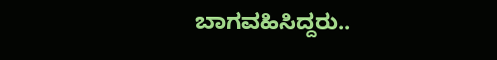ಬಾಗವಹಿಸಿದ್ದರು..